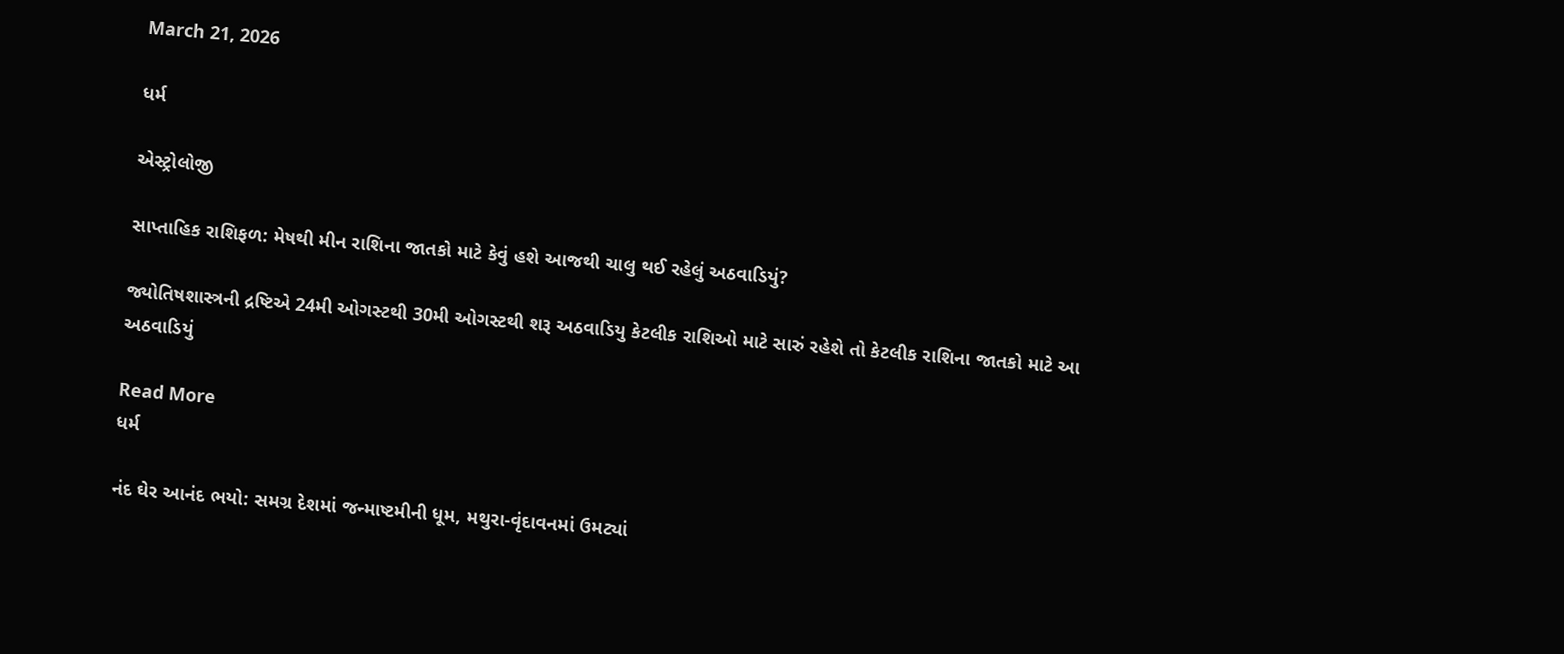March 21, 2026

ધર્મ

એસ્ટ્રોલોજી

સાપ્તાહિક રાશિફળ: મેષથી મીન રાશિના જાતકો માટે કેવું હશે આજથી ચાલુ થઈ રહેલું અઠવાડિયું?

જ્યોતિષશાસ્ત્રની દ્રષ્ટિએ 24મી ઓગસ્ટથી 30મી ઓગસ્ટથી શરૂ અઠવાડિયુ કેટલીક રાશિઓ માટે સારું રહેશે તો કેટલીક રાશિના જાતકો માટે આ અઠવાડિયું

Read More
ધર્મ

નંદ ઘેર આનંદ ભયો: સમગ્ર દેશમાં જન્માષ્ટમીની ધૂમ, મથુરા-વૃંદાવનમાં ઉમટ્યાં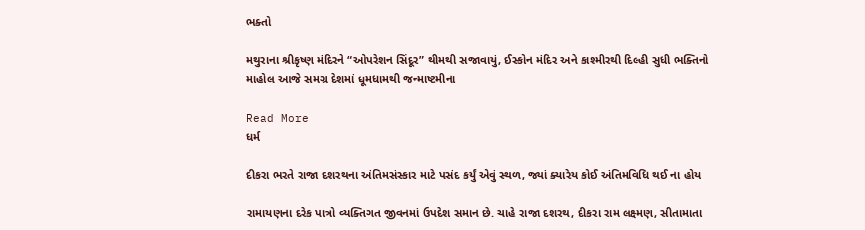ભક્તો

મથુરાના શ્રીકૃષ્ણ મંદિરને “ઓપરેશન સિંદૂર” થીમથી સજાવાયું, ઈસ્કોન મંદિર અને કાશ્મીરથી દિલ્હી સુધી ભક્તિનો માહોલ આજે સમગ્ર દેશમાં ધૂમધામથી જન્માષ્ટમીના

Read More
ધર્મ

દીકરા ભરતે રાજા દશરથના અંતિમસંસ્કાર માટે પસંદ કર્યું એવું સ્થળ, જ્યાં ક્યારેય કોઈ અંતિમવિધિ થઈ ના હોય

રામાયણના દરેક પાત્રો વ્યક્તિગત જીવનમાં ઉપદેશ સમાન છે. ચાહે રાજા દશરથ, દીકરા રામ લક્ષ્મણ, સીતામાતા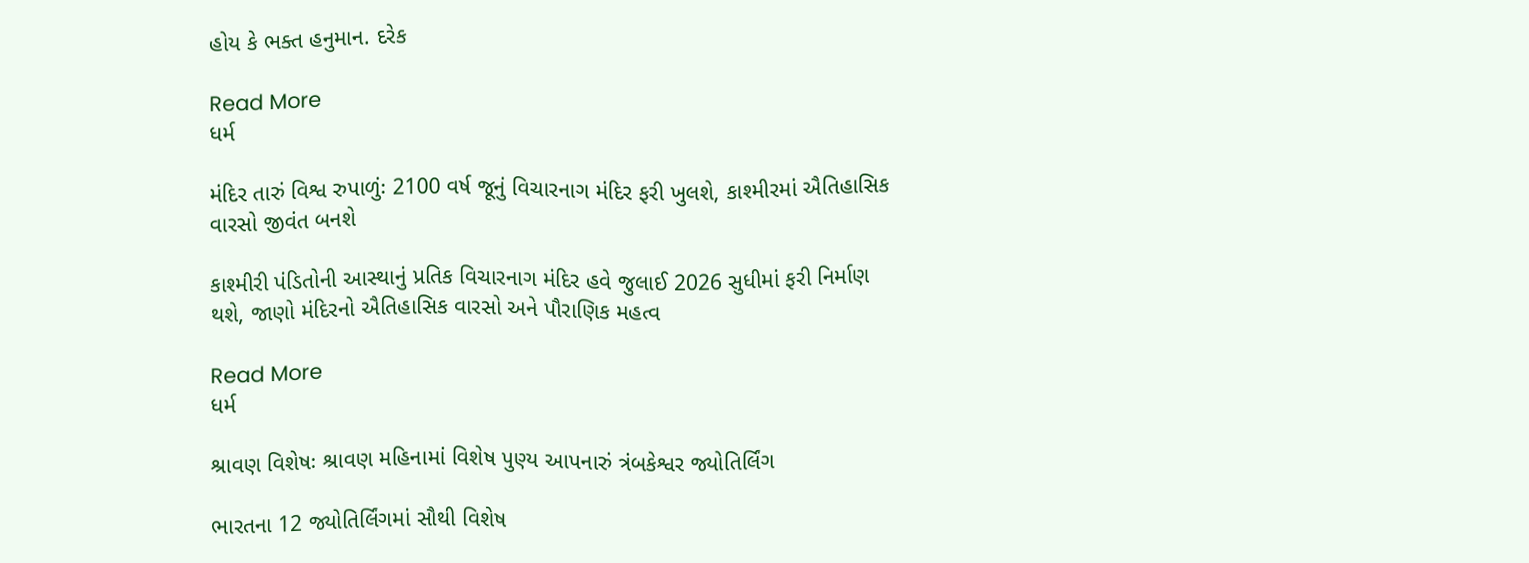હોય કે ભક્ત હનુમાન. દરેક

Read More
ધર્મ

મંદિર તારું વિશ્વ રુપાળુંઃ 2100 વર્ષ જૂનું વિચારનાગ મંદિર ફરી ખુલશે, કાશ્મીરમાં ઐતિહાસિક વારસો જીવંત બનશે

કાશ્મીરી પંડિતોની આસ્થાનું પ્રતિક વિચારનાગ મંદિર હવે જુલાઈ 2026 સુધીમાં ફરી નિર્માણ થશે, જાણો મંદિરનો ઐતિહાસિક વારસો અને પૌરાણિક મહત્વ

Read More
ધર્મ

શ્રાવણ વિશેષઃ શ્રાવણ મહિનામાં વિશેષ પુણ્ય આપનારું ત્રંબકેશ્વર જ્યોતિર્લિંગ

ભારતના 12 જ્યોતિર્લિંગમાં સૌથી વિશેષ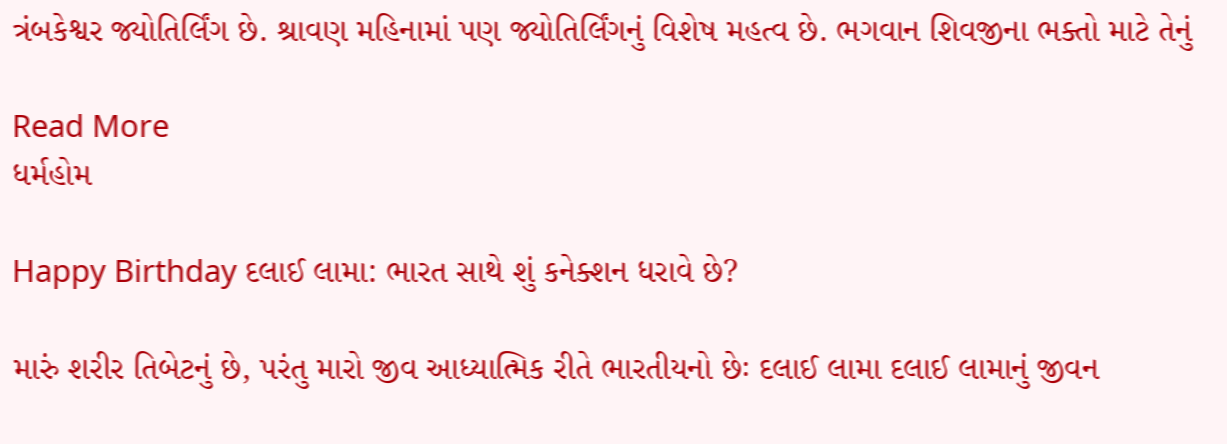ત્રંબકેશ્વર જ્યોતિર્લિંગ છે. શ્રાવણ મહિનામાં પણ જ્યોતિર્લિંગનું વિશેષ મહત્વ છે. ભગવાન શિવજીના ભક્તો માટે તેનું

Read More
ધર્મહોમ

Happy Birthday દલાઈ લામા: ભારત સાથે શું કનેક્શન ધરાવે છે?

મારું શરીર તિબેટનું છે, પરંતુ મારો જીવ આધ્યાત્મિક રીતે ભારતીયનો છેઃ દલાઈ લામા દલાઈ લામાનું જીવન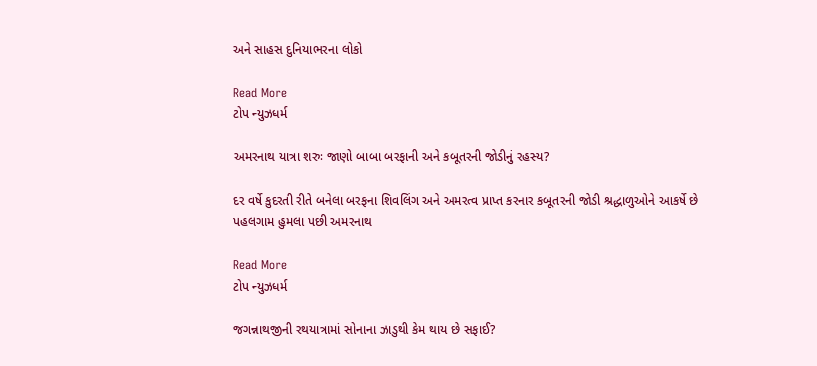અને સાહસ દુનિયાભરના લોકો

Read More
ટોપ ન્યુઝધર્મ

અમરનાથ યાત્રા શરુઃ જાણો બાબા બરફાની અને કબૂતરની જોડીનું રહસ્ય?

દર વર્ષે કુદરતી રીતે બનેલા બરફના શિવલિંગ અને અમરત્વ પ્રાપ્ત કરનાર કબૂતરની જોડી શ્રદ્ધાળુઓને આકર્ષે છે પહલગામ હુમલા પછી અમરનાથ

Read More
ટોપ ન્યુઝધર્મ

જગન્નાથજીની રથયાત્રામાં સોનાના ઝાડુથી કેમ થાય છે સફાઈ?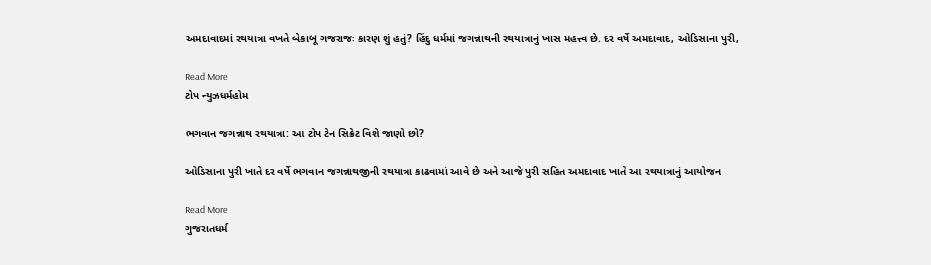અમદાવાદમાં રથયાત્રા વખતે બેકાબૂ ગજરાજઃ કારણ શું હતું? હિંદુ ધર્મમાં જગન્નાથની રથયાત્રાનું ખાસ મહત્ત્વ છે. દર વર્ષે અમદાવાદ, ઓડિસાના પુરી,

Read More
ટોપ ન્યુઝધર્મહોમ

ભગવાન જગન્નાથ રથયાત્રા: આ ટોપ ટેન સિક્રેટ વિશે જાણો છો?

ઓડિસાના પુરી ખાતે દર વર્ષે ભગવાન જગન્નાથજીની રથયાત્રા કાઢવામાં આવે છે અને આજે પુરી સહિત અમદાવાદ ખાતે આ રથયાત્રાનું આયોજન

Read More
ગુજરાતધર્મ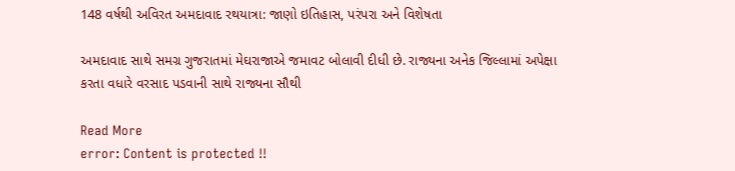148 વર્ષથી અવિરત અમદાવાદ રથયાત્રા: જાણો ઇતિહાસ, પરંપરા અને વિશેષતા

અમદાવાદ સાથે સમગ્ર ગુજરાતમાં મેઘરાજાએ જમાવટ બોલાવી દીધી છે. રાજ્યના અનેક જિલ્લામાં અપેક્ષા કરતા વધારે વરસાદ પડવાની સાથે રાજ્યના સૌથી

Read More
error: Content is protected !!